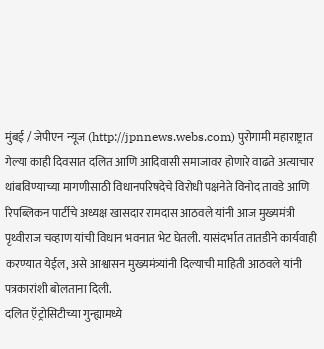मुंबई / जेपीएन न्यूज (http://jpnnews.webs.com) पुरोगामी महाराष्ट्रात गेल्या काही दिवसात दलित आणि आदिवासी समाजावर होणारे वाढते अत्याचार थांबविण्याच्या मागणीसाठी विधानपरिषदेचे विरोधी पक्षनेते विनोद तावडे आणि रिपब्लिकन पार्टीचे अध्यक्ष खासदार रामदास आठवले यांनी आज मुख्यमंत्री पृथ्वीराज चव्हाण यांची विधान भवनात भेट घेतली. यासंदर्भात तातडीने कार्यवाही करण्यात येईल, असे आश्वासन मुख्यमंत्र्यांनी दिल्याची माहिती आठवले यांनी पत्रकारांशी बोलताना दिली.
दलित ऍ़ट्रोसिटीच्या गुन्ह्यामध्ये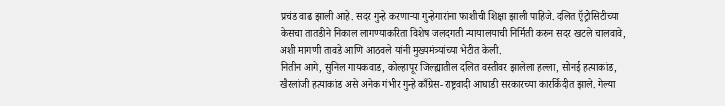प्रचंड वाढ झाली आहे. सदर गुन्हे करणाऱ्या गुन्हेगारांना फाशीची शिक्षा झाली पाहिजे. दलित ऍ़ट्रोसिटीच्या केसचा तातडीने निकाल लागण्याकरिता विशेष जलदगती न्यायालयाची निर्मिती करुन सदर खटले चालवावे, अशी मागणी तावडे आणि आठवले यांनी मुख्यमंत्र्यांच्या भेटीत केली.
नितीन आगे, सुनिल गायकवाड, कोल्हापूर जिल्ह्यातील दलित वस्तीवर झालेला हल्ला, सोनई हत्याकांड, खैरलांजी हत्याकांड असे अनेक गंभीर गुन्हे काँग्रेस-राष्ट्रवादी आघाडी सरकारच्या कारर्किदीत झाले. गेल्या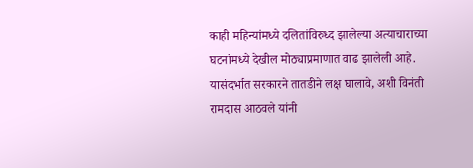काही महिन्यांमध्ये दलितांविरुध्द झालेल्या अत्याचाराच्या घटनांमध्ये देखील मोठ्याप्रमाणात वाढ झालेली आहे. यासंदर्भात सरकारने तातडीने लक्ष घालावे, अशी विनंती रामदास आठवले यांनी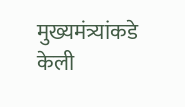मुख्यमंत्र्यांकडे केली